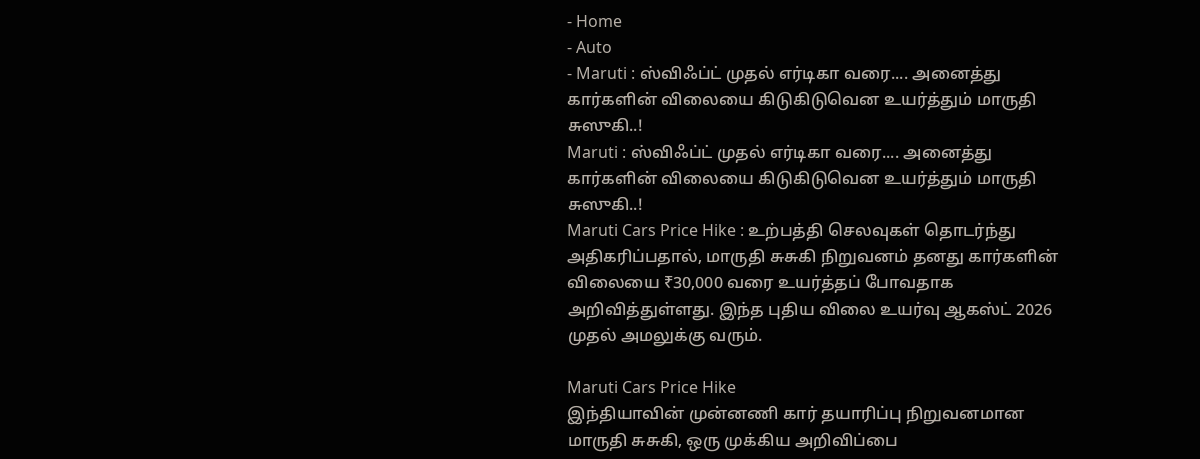- Home
- Auto
- Maruti : ஸ்விஃப்ட் முதல் எர்டிகா வரை.... அனைத்து கார்களின் விலையை கிடுகிடுவென உயர்த்தும் மாருதி சுஸுகி..!
Maruti : ஸ்விஃப்ட் முதல் எர்டிகா வரை.... அனைத்து கார்களின் விலையை கிடுகிடுவென உயர்த்தும் மாருதி சுஸுகி..!
Maruti Cars Price Hike : உற்பத்தி செலவுகள் தொடர்ந்து அதிகரிப்பதால், மாருதி சுசுகி நிறுவனம் தனது கார்களின் விலையை ₹30,000 வரை உயர்த்தப் போவதாக அறிவித்துள்ளது. இந்த புதிய விலை உயர்வு ஆகஸ்ட் 2026 முதல் அமலுக்கு வரும்.

Maruti Cars Price Hike
இந்தியாவின் முன்னணி கார் தயாரிப்பு நிறுவனமான மாருதி சுசுகி, ஒரு முக்கிய அறிவிப்பை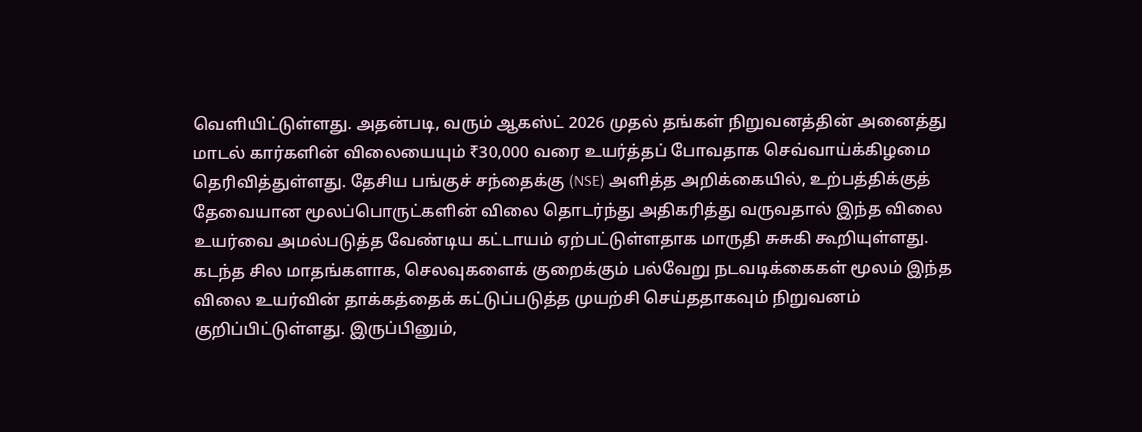வெளியிட்டுள்ளது. அதன்படி, வரும் ஆகஸ்ட் 2026 முதல் தங்கள் நிறுவனத்தின் அனைத்து மாடல் கார்களின் விலையையும் ₹30,000 வரை உயர்த்தப் போவதாக செவ்வாய்க்கிழமை தெரிவித்துள்ளது. தேசிய பங்குச் சந்தைக்கு (NSE) அளித்த அறிக்கையில், உற்பத்திக்குத் தேவையான மூலப்பொருட்களின் விலை தொடர்ந்து அதிகரித்து வருவதால் இந்த விலை உயர்வை அமல்படுத்த வேண்டிய கட்டாயம் ஏற்பட்டுள்ளதாக மாருதி சுசுகி கூறியுள்ளது.
கடந்த சில மாதங்களாக, செலவுகளைக் குறைக்கும் பல்வேறு நடவடிக்கைகள் மூலம் இந்த விலை உயர்வின் தாக்கத்தைக் கட்டுப்படுத்த முயற்சி செய்ததாகவும் நிறுவனம் குறிப்பிட்டுள்ளது. இருப்பினும்,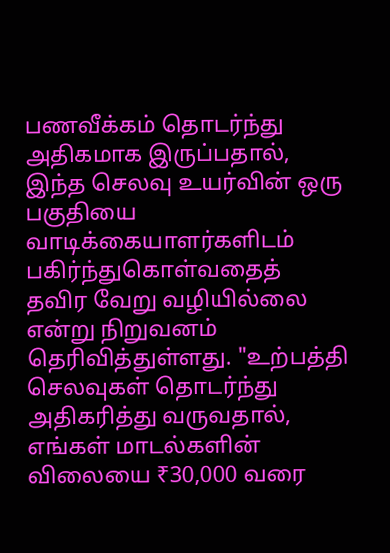பணவீக்கம் தொடர்ந்து அதிகமாக இருப்பதால், இந்த செலவு உயர்வின் ஒரு பகுதியை வாடிக்கையாளர்களிடம் பகிர்ந்துகொள்வதைத் தவிர வேறு வழியில்லை என்று நிறுவனம் தெரிவித்துள்ளது. "உற்பத்தி செலவுகள் தொடர்ந்து அதிகரித்து வருவதால், எங்கள் மாடல்களின் விலையை ₹30,000 வரை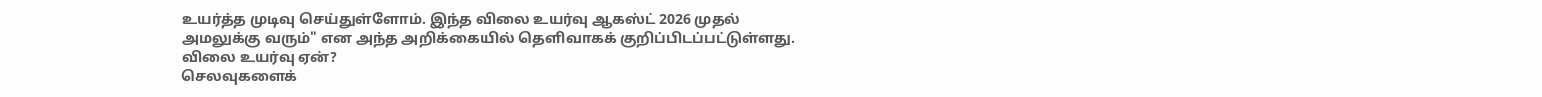உயர்த்த முடிவு செய்துள்ளோம். இந்த விலை உயர்வு ஆகஸ்ட் 2026 முதல் அமலுக்கு வரும்" என அந்த அறிக்கையில் தெளிவாகக் குறிப்பிடப்பட்டுள்ளது.
விலை உயர்வு ஏன்?
செலவுகளைக்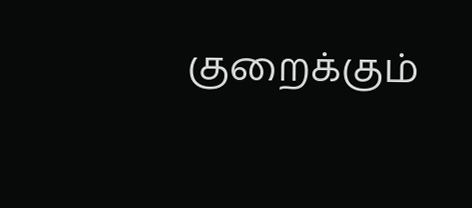குறைக்கும்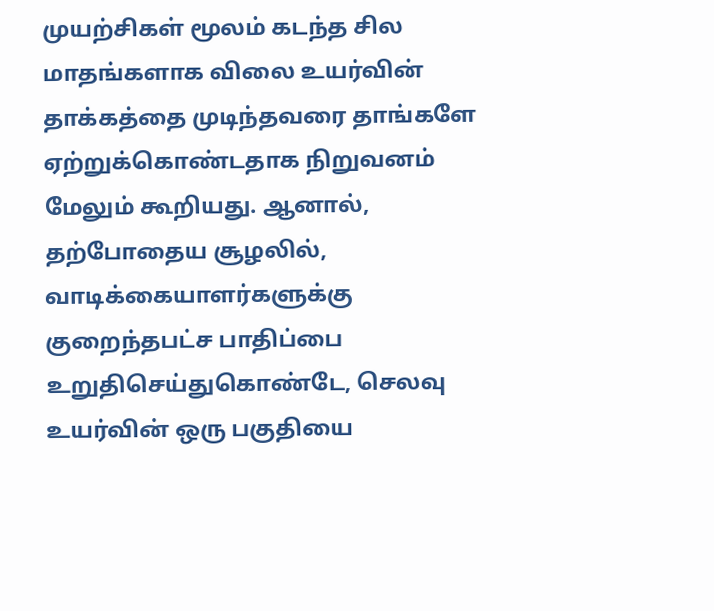முயற்சிகள் மூலம் கடந்த சில மாதங்களாக விலை உயர்வின் தாக்கத்தை முடிந்தவரை தாங்களே ஏற்றுக்கொண்டதாக நிறுவனம் மேலும் கூறியது. ஆனால், தற்போதைய சூழலில், வாடிக்கையாளர்களுக்கு குறைந்தபட்ச பாதிப்பை உறுதிசெய்துகொண்டே, செலவு உயர்வின் ஒரு பகுதியை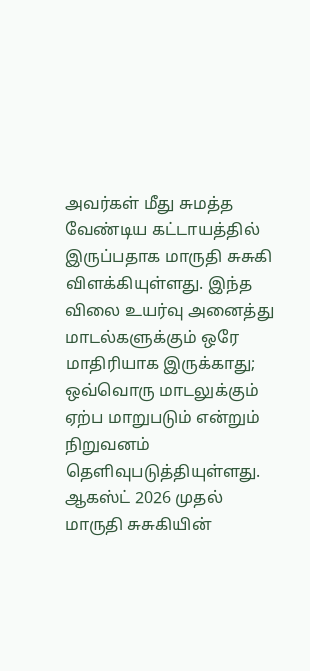அவர்கள் மீது சுமத்த வேண்டிய கட்டாயத்தில் இருப்பதாக மாருதி சுசுகி விளக்கியுள்ளது. இந்த விலை உயர்வு அனைத்து மாடல்களுக்கும் ஒரே மாதிரியாக இருக்காது; ஒவ்வொரு மாடலுக்கும் ஏற்ப மாறுபடும் என்றும் நிறுவனம் தெளிவுபடுத்தியுள்ளது. ஆகஸ்ட் 2026 முதல் மாருதி சுசுகியின்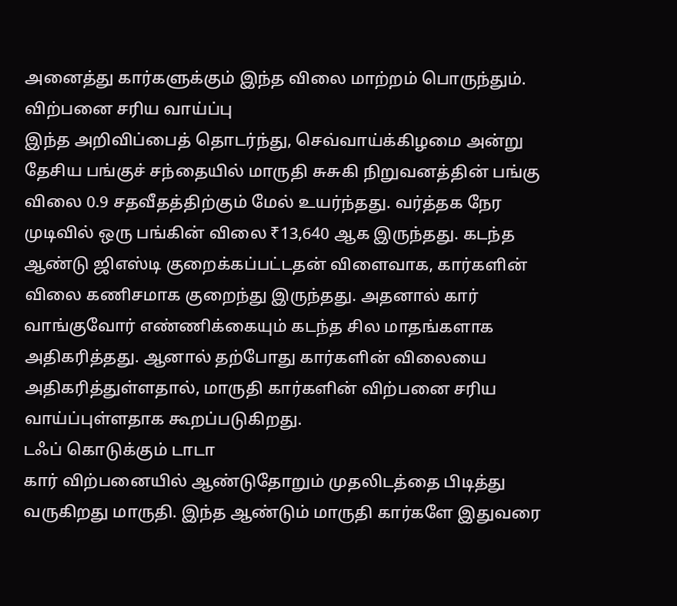அனைத்து கார்களுக்கும் இந்த விலை மாற்றம் பொருந்தும்.
விற்பனை சரிய வாய்ப்பு
இந்த அறிவிப்பைத் தொடர்ந்து, செவ்வாய்க்கிழமை அன்று தேசிய பங்குச் சந்தையில் மாருதி சுசுகி நிறுவனத்தின் பங்கு விலை 0.9 சதவீதத்திற்கும் மேல் உயர்ந்தது. வர்த்தக நேர முடிவில் ஒரு பங்கின் விலை ₹13,640 ஆக இருந்தது. கடந்த ஆண்டு ஜிஎஸ்டி குறைக்கப்பட்டதன் விளைவாக, கார்களின் விலை கணிசமாக குறைந்து இருந்தது. அதனால் கார் வாங்குவோர் எண்ணிக்கையும் கடந்த சில மாதங்களாக அதிகரித்தது. ஆனால் தற்போது கார்களின் விலையை அதிகரித்துள்ளதால், மாருதி கார்களின் விற்பனை சரிய வாய்ப்புள்ளதாக கூறப்படுகிறது.
டஃப் கொடுக்கும் டாடா
கார் விற்பனையில் ஆண்டுதோறும் முதலிடத்தை பிடித்து வருகிறது மாருதி. இந்த ஆண்டும் மாருதி கார்களே இதுவரை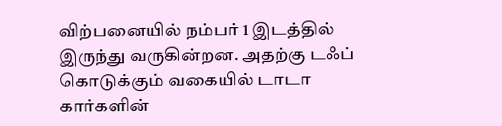விற்பனையில் நம்பர் 1 இடத்தில் இருந்து வருகின்றன. அதற்கு டஃப் கொடுக்கும் வகையில் டாடா கார்களின்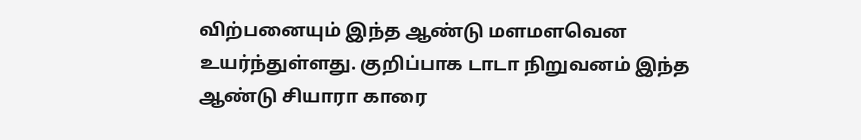விற்பனையும் இந்த ஆண்டு மளமளவென உயர்ந்துள்ளது. குறிப்பாக டாடா நிறுவனம் இந்த ஆண்டு சியாரா காரை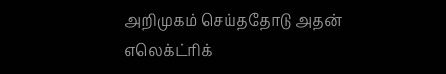அறிமுகம் செய்ததோடு அதன் எலெக்ட்ரிக்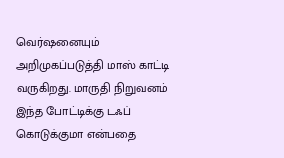வெர்ஷனையும் அறிமுகப்படுத்தி மாஸ் காட்டி வருகிறது. மாருதி நிறுவனம் இந்த போட்டிக்கு டஃப் கொடுக்குமா என்பதை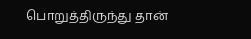பொறுத்திருந்து தான்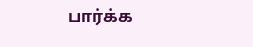பார்க்க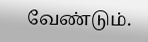வேண்டும்.